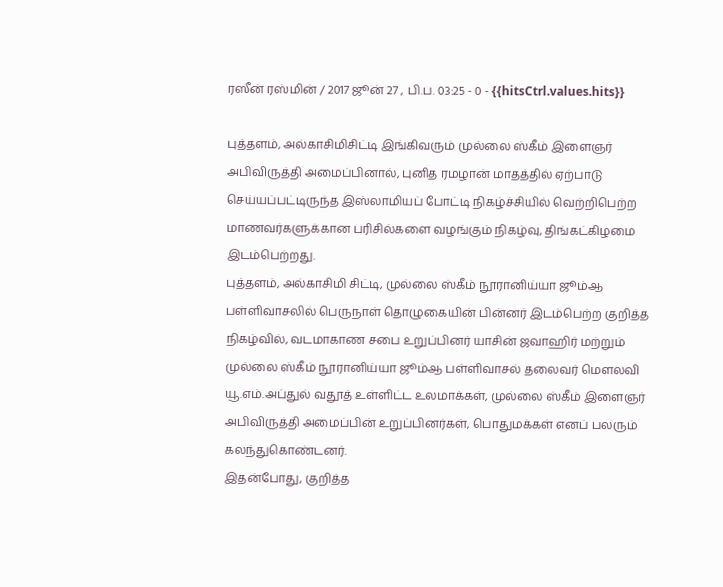ரஸீன் ரஸ்மின் / 2017 ஜூன் 27 , பி.ப. 03:25 - 0 - {{hitsCtrl.values.hits}}

புத்தளம், அல்காசிமிசிட்டி இங்கிவரும் முல்லை ஸ்கீம் இளைஞர் அபிவிருத்தி அமைப்பினால், புனித ரமழான் மாதத்தில் ஏற்பாடு செய்யப்பட்டிருந்த இஸ்லாமியப் போட்டி நிகழ்ச்சியில் வெற்றிபெற்ற மாணவர்களுக்கான பரிசில்களை வழங்கும் நிகழ்வு, திங்கட்கிழமை இடம்பெற்றது.
புத்தளம், அல்காசிமி சிட்டி, முல்லை ஸ்கீம் நூரானிய்யா ஜூம்ஆ பள்ளிவாசலில் பெருநாள் தொழுகையின் பின்னர் இடம்பெற்ற குறித்த நிகழ்வில், வடமாகாண சபை உறுப்பினர் யாசின் ஜவாஹிர் மற்றும் முல்லை ஸ்கீம் நூரானிய்யா ஜூம்ஆ பள்ளிவாசல் தலைவர் மௌலவி யூ.எம்.அப்துல் வதூத் உள்ளிட்ட உலமாக்கள், முல்லை ஸ்கீம் இளைஞர் அபிவிருத்தி அமைப்பின் உறுப்பினர்கள், பொதுமக்கள் எனப் பலரும் கலந்துகொண்டனர்.
இதன்போது, குறித்த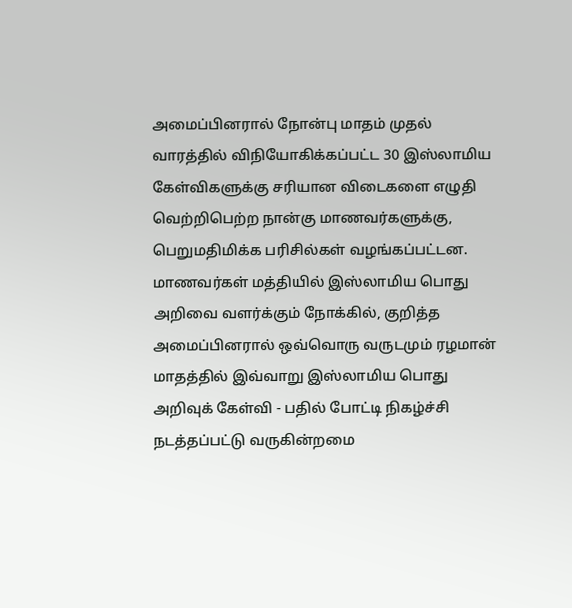அமைப்பினரால் நோன்பு மாதம் முதல் வாரத்தில் விநியோகிக்கப்பட்ட 30 இஸ்லாமிய கேள்விகளுக்கு சரியான விடைகளை எழுதி வெற்றிபெற்ற நான்கு மாணவர்களுக்கு, பெறுமதிமிக்க பரிசில்கள் வழங்கப்பட்டன.
மாணவர்கள் மத்தியில் இஸ்லாமிய பொது அறிவை வளர்க்கும் நோக்கில், குறித்த அமைப்பினரால் ஒவ்வொரு வருடமும் ரழமான் மாதத்தில் இவ்வாறு இஸ்லாமிய பொது அறிவுக் கேள்வி - பதில் போட்டி நிகழ்ச்சி நடத்தப்பட்டு வருகின்றமை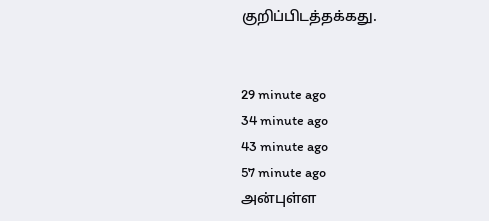குறிப்பிடத்தக்கது.


29 minute ago
34 minute ago
43 minute ago
57 minute ago
அன்புள்ள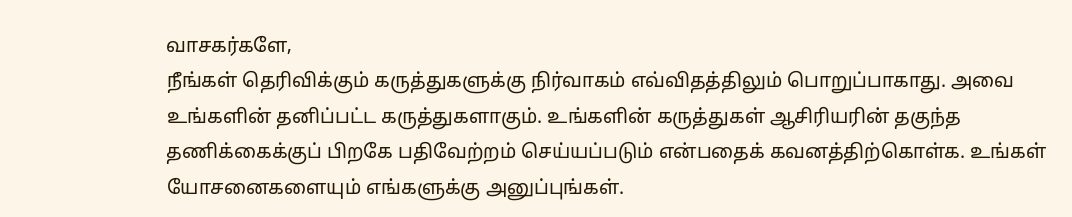வாசகர்களே,
நீங்கள் தெரிவிக்கும் கருத்துகளுக்கு நிர்வாகம் எவ்விதத்திலும் பொறுப்பாகாது. அவை உங்களின் தனிப்பட்ட கருத்துகளாகும். உங்களின் கருத்துகள் ஆசிரியரின் தகுந்த தணிக்கைக்குப் பிறகே பதிவேற்றம் செய்யப்படும் என்பதைக் கவனத்திற்கொள்க. உங்கள் யோசனைகளையும் எங்களுக்கு அனுப்புங்கள்.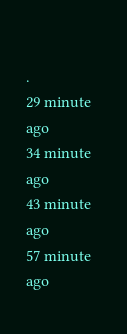.
29 minute ago
34 minute ago
43 minute ago
57 minute ago